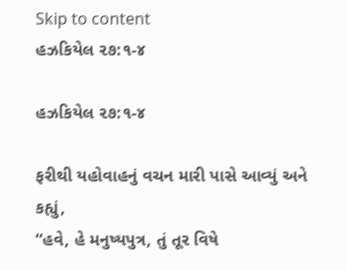Skip to content
હઝકિયેલ ૨૭:૧-૪

હઝકિયેલ ૨૭:૧-૪

ફરીથી યહોવાહનું વચન મારી પાસે આવ્યું અને કહ્યું,
“હવે, હે મનુષ્યપુત્ર, તું તૂર વિષે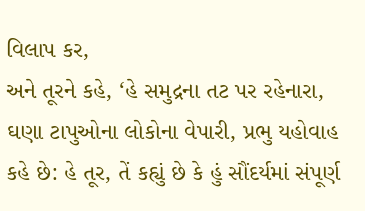વિલાપ કર,
અને તૂરને કહે, ‘હે સમુદ્રના તટ પર રહેનારા, ઘણા ટાપુઓના લોકોના વેપારી, પ્રભુ યહોવાહ કહે છે: હે તૂર, તેં કહ્યું છે કે હું સૌંદર્યમાં સંપૂર્ણ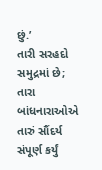છું.’
તારી સરહદો સમુદ્રમાં છે; તારા બાંધનારાઓએ તારું સૌંદર્ય સંપૂર્ણ કર્યું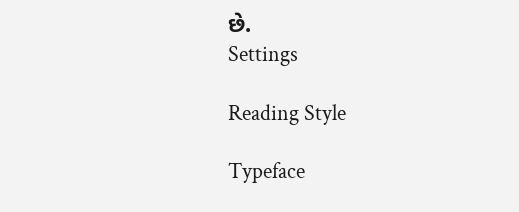છે.
Settings

Reading Style

Typeface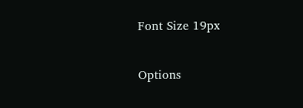Font Size 19px

Options